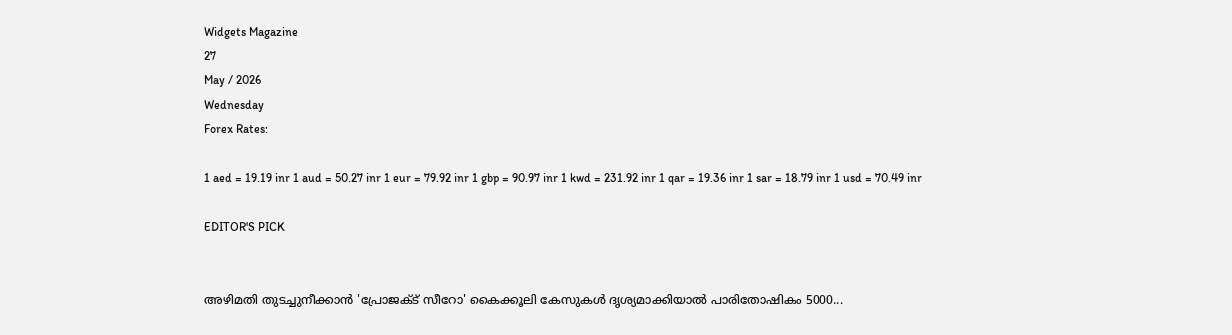Widgets Magazine
27
May / 2026
Wednesday
Forex Rates:

1 aed = 19.19 inr 1 aud = 50.27 inr 1 eur = 79.92 inr 1 gbp = 90.97 inr 1 kwd = 231.92 inr 1 qar = 19.36 inr 1 sar = 18.79 inr 1 usd = 70.49 inr

EDITOR'S PICK


അഴിമതി തുടച്ചുനീക്കാൻ 'പ്രോജക്‌ട് സീറോ' കൈക്കൂലി കേസുകൾ ദൃശ്യമാക്കിയാൽ പാരിതോഷികം 5000...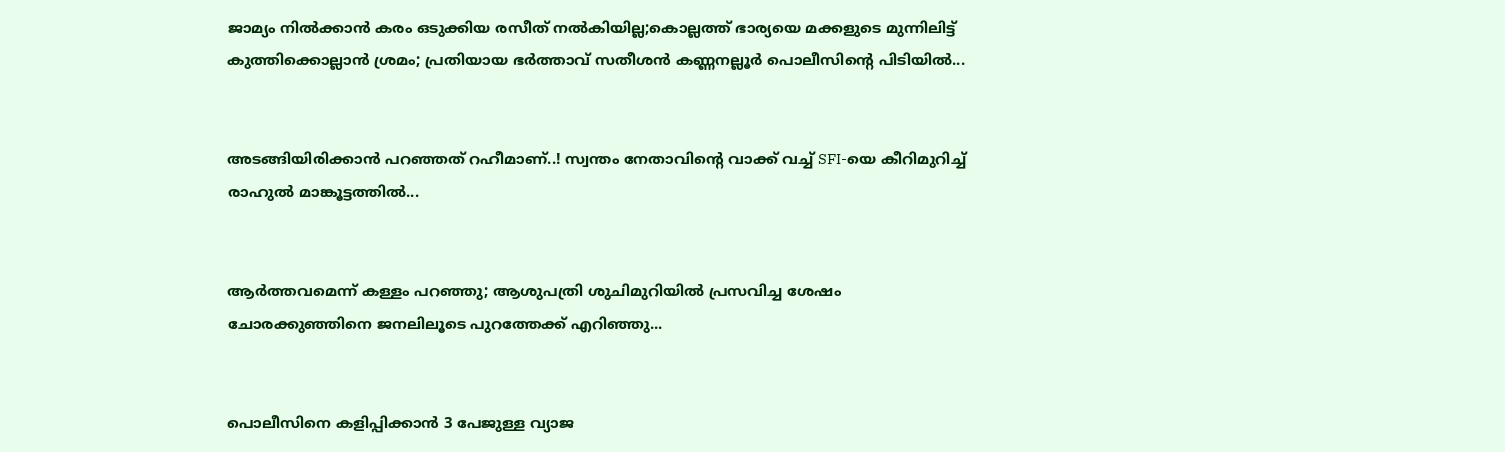ജാമ്യം നിൽക്കാൻ കരം ഒടുക്കിയ രസീത് നൽകിയില്ല;കൊല്ലത്ത് ഭാര്യയെ മക്കളുടെ മുന്നിലിട്ട് കുത്തിക്കൊല്ലാൻ ശ്രമം; പ്രതിയായ ഭർത്താവ് സതീശൻ കണ്ണനല്ലൂർ പൊലീസിന്റെ പിടിയിൽ...


അടങ്ങിയിരിക്കാൻ പറഞ്ഞത് റഹീമാണ്..! സ്വന്തം നേതാവിന്റെ വാക്ക് വച്ച് SFI-യെ കീറിമുറിച്ച് രാഹുൽ മാങ്കൂട്ടത്തിൽ...


ആർത്തവമെന്ന് കള്ളം പറഞ്ഞു; ആശുപത്രി ശുചിമുറിയിൽ പ്രസവിച്ച ശേഷം ചോരക്കുഞ്ഞിനെ ജനലിലൂടെ പുറത്തേക്ക് എറിഞ്ഞു...


പൊലീസിനെ കളിപ്പിക്കാൻ 3 പേജുള്ള വ്യാജ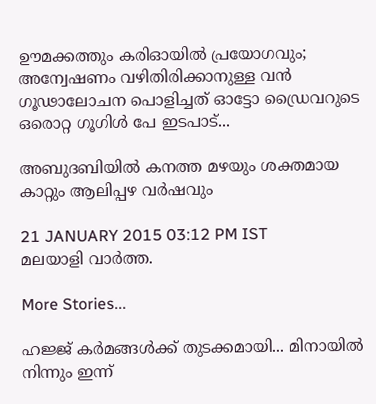ഊമക്കത്തും കരിഓയിൽ പ്രയോഗവും; അന്വേഷണം വഴിതിരിക്കാനുള്ള വൻ ഗൂഢാലോചന പൊളിച്ചത് ഓട്ടോ ഡ്രൈവറുടെ ഒരൊറ്റ ഗൂഗിൾ പേ ഇടപാട്...

അബുദബിയില്‍ കനത്ത മഴയും ശക്തമായ കാറ്റും ആലിപ്പഴ വര്‍ഷവും

21 JANUARY 2015 03:12 PM IST
മലയാളി വാര്‍ത്ത.

More Stories...

ഹജ്ജ് കർമങ്ങൾക്ക് തുടക്കമായി... മിനായിൽ നിന്നും ഇന്ന്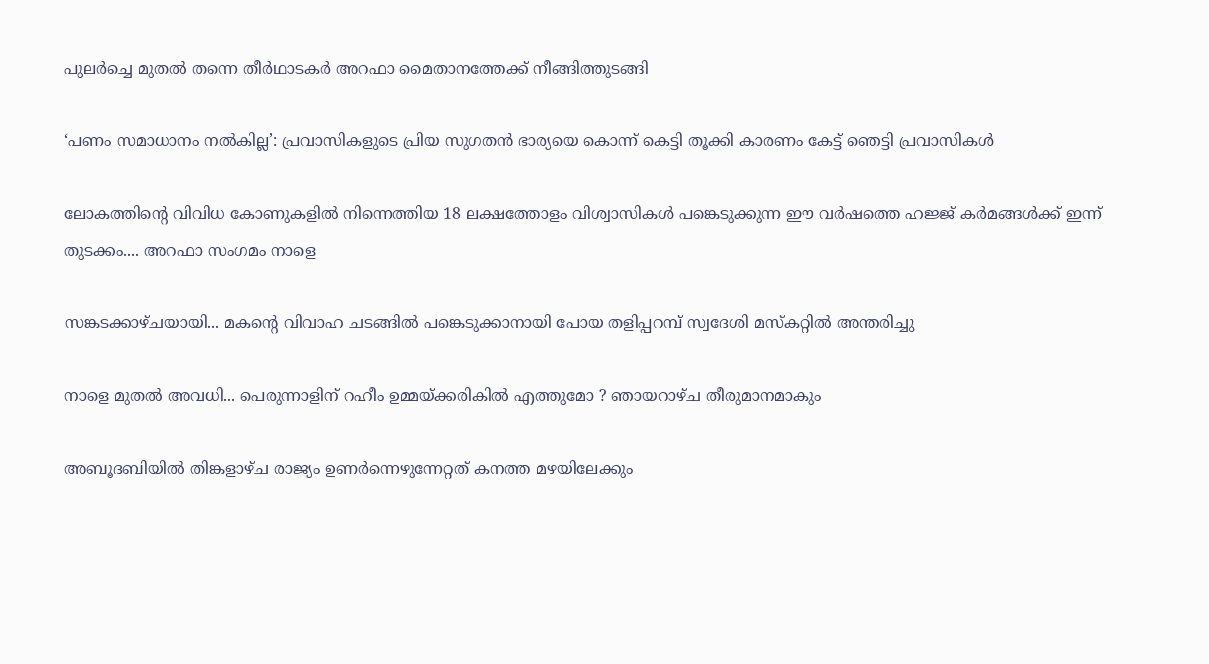പുലർച്ചെ മുതൽ തന്നെ തീർഥാടകർ അറഫാ മൈതാനത്തേക്ക് നീങ്ങിത്തുടങ്ങി

‘പണം സമാധാനം നൽകില്ല’: പ്രവാസികളുടെ പ്രിയ സുഗതൻ ഭാര്യയെ കൊന്ന് കെട്ടി തൂക്കി കാരണം കേട്ട് ഞെട്ടി പ്രവാസികൾ

ലോകത്തിന്റെ വിവിധ കോണുകളില്‍ നിന്നെത്തിയ 18 ലക്ഷത്തോളം വിശ്വാസികള്‍ പങ്കെടുക്കുന്ന ഈ വര്‍ഷത്തെ ഹജ്ജ് കര്‍മങ്ങള്‍ക്ക് ഇന്ന് തുടക്കം.... അറഫാ സംഗമം നാളെ

സങ്കടക്കാഴ്ചയായി... മകന്റെ വിവാഹ ചടങ്ങിൽ പങ്കെടുക്കാനായി പോയ തളിപ്പറമ്പ് സ്വദേശി മസ്കറ്റിൽ അന്തരിച്ചു

നാളെ മുതൽ അവധി... പെരുന്നാളിന് റഹീം ഉമ്മയ്ക്കരികിൽ എത്തുമോ ? ഞായറാഴ്ച തീരുമാനമാകും

അബൂദബിയില്‍ തിങ്കളാഴ്ച രാജ്യം ഉണര്‍ന്നെഴുന്നേറ്റത് കനത്ത മഴയിലേക്കും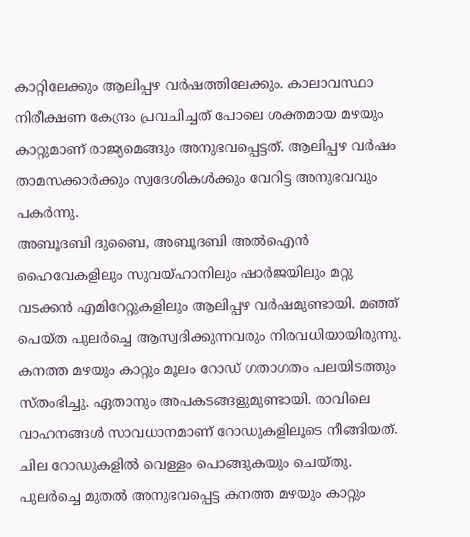കാറ്റിലേക്കും ആലിപ്പഴ വര്‍ഷത്തിലേക്കും. കാലാവസ്ഥാ നിരീക്ഷണ കേന്ദ്രം പ്രവചിച്ചത് പോലെ ശക്തമായ മഴയും കാറ്റുമാണ് രാജ്യമെങ്ങും അനുഭവപ്പെട്ടത്. ആലിപ്പഴ വര്‍ഷം താമസക്കാര്‍ക്കും സ്വദേശികള്‍ക്കും വേറിട്ട അനുഭവവും പകര്‍ന്നു.
അബൂദബി ദുബൈ, അബൂദബി അല്‍ഐന്‍ ഹൈവേകളിലും സുവയ്ഹാനിലും ഷാര്‍ജയിലും മറ്റു വടക്കന്‍ എമിറേറ്റുകളിലും ആലിപ്പഴ വര്‍ഷമുണ്ടായി. മഞ്ഞ് പെയ്ത പുലര്‍ച്ചെ ആസ്വദിക്കുന്നവരും നിരവധിയായിരുന്നു. കനത്ത മഴയും കാറ്റും മൂലം റോഡ് ഗതാഗതം പലയിടത്തും സ്തംഭിച്ചു. ഏതാനും അപകടങ്ങളുമുണ്ടായി. രാവിലെ വാഹനങ്ങള്‍ സാവധാനമാണ് റോഡുകളിലൂടെ നീങ്ങിയത്. ചില റോഡുകളില്‍ വെള്ളം പൊങ്ങുകയും ചെയ്തു.
പുലര്‍ച്ചെ മുതല്‍ അനുഭവപ്പെട്ട കനത്ത മഴയും കാറ്റും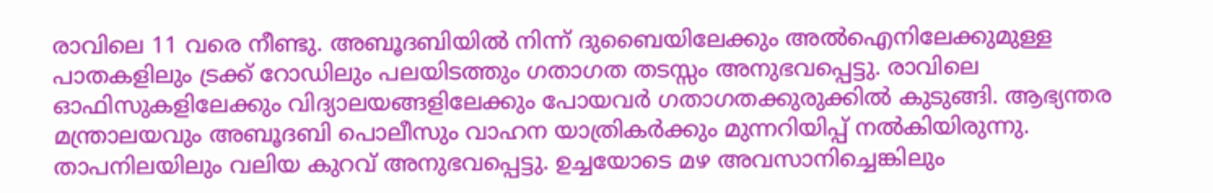രാവിലെ 11 വരെ നീണ്ടു. അബൂദബിയില്‍ നിന്ന് ദുബൈയിലേക്കും അല്‍ഐനിലേക്കുമുള്ള പാതകളിലും ട്രക്ക് റോഡിലും പലയിടത്തും ഗതാഗത തടസ്സം അനുഭവപ്പെട്ടു. രാവിലെ ഓഫിസുകളിലേക്കും വിദ്യാലയങ്ങളിലേക്കും പോയവര്‍ ഗതാഗതക്കുരുക്കില്‍ കുടുങ്ങി. ആഭ്യന്തര മന്ത്രാലയവും അബൂദബി പൊലീസും വാഹന യാത്രികര്‍ക്കും മുന്നറിയിപ്പ് നല്‍കിയിരുന്നു. താപനിലയിലും വലിയ കുറവ് അനുഭവപ്പെട്ടു. ഉച്ചയോടെ മഴ അവസാനിച്ചെങ്കിലും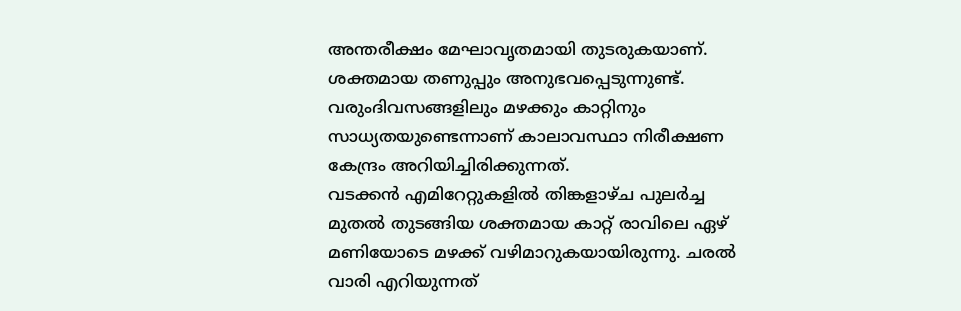അന്തരീക്ഷം മേഘാവൃതമായി തുടരുകയാണ്. ശക്തമായ തണുപ്പും അനുഭവപ്പെടുന്നുണ്ട്. വരുംദിവസങ്ങളിലും മഴക്കും കാറ്റിനും സാധ്യതയുണ്ടെന്നാണ് കാലാവസ്ഥാ നിരീക്ഷണ കേന്ദ്രം അറിയിച്ചിരിക്കുന്നത്.
വടക്കന്‍ എമിറേറ്റുകളില്‍ തിങ്കളാഴ്ച പുലര്‍ച്ച മുതല്‍ തുടങ്ങിയ ശക്തമായ കാറ്റ് രാവിലെ ഏഴ് മണിയോടെ മഴക്ക് വഴിമാറുകയായിരുന്നു. ചരല്‍ വാരി എറിയുന്നത്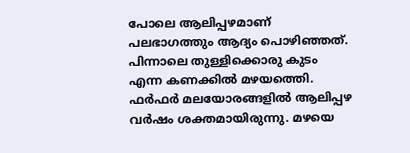പോലെ ആലിപ്പഴമാണ് പലഭാഗത്തും ആദ്യം പൊഴിഞ്ഞത്. പിന്നാലെ തുള്ളിക്കൊരു കുടം എന്ന കണക്കില്‍ മഴയത്തെി. ഫര്‍ഫര്‍ മലയോരങ്ങളില്‍ ആലിപ്പഴ വര്‍ഷം ശക്തമായിരുന്നു. മഴയെ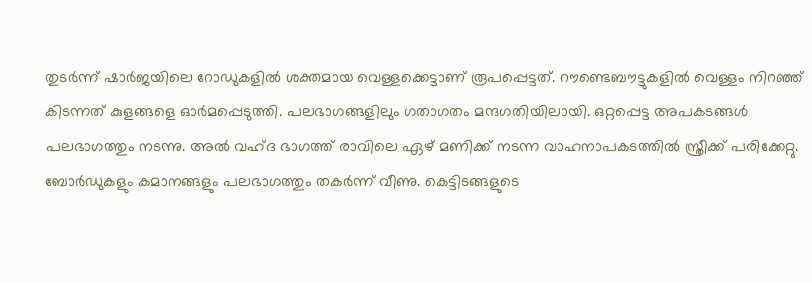തുടര്‍ന്ന് ഷാര്‍ജയിലെ റോഡുകളില്‍ ശക്തമായ വെള്ളക്കെട്ടാണ് രൂപപ്പെട്ടത്. റൗണ്ടെബൗട്ടുകളില്‍ വെള്ളം നിറഞ്ഞ് കിടന്നത് കുളങ്ങളെ ഓര്‍മപ്പെടുത്തി. പലഭാഗങ്ങളിലും ഗതാഗതം മന്ദഗതിയിലായി. ഒറ്റപ്പെട്ട അപകടങ്ങള്‍ പലഭാഗത്തും നടന്നു. അല്‍ വഹ്ദ ഭാഗത്ത് രാവിലെ ഏഴ് മണിക്ക് നടന്ന വാഹനാപകടത്തില്‍ സ്ത്രീക്ക് പരിക്കേറ്റു. ബോര്‍ഡുകളും കമാനങ്ങളും പലഭാഗത്തും തകര്‍ന്ന് വീണു. കെട്ടിടങ്ങളുടെ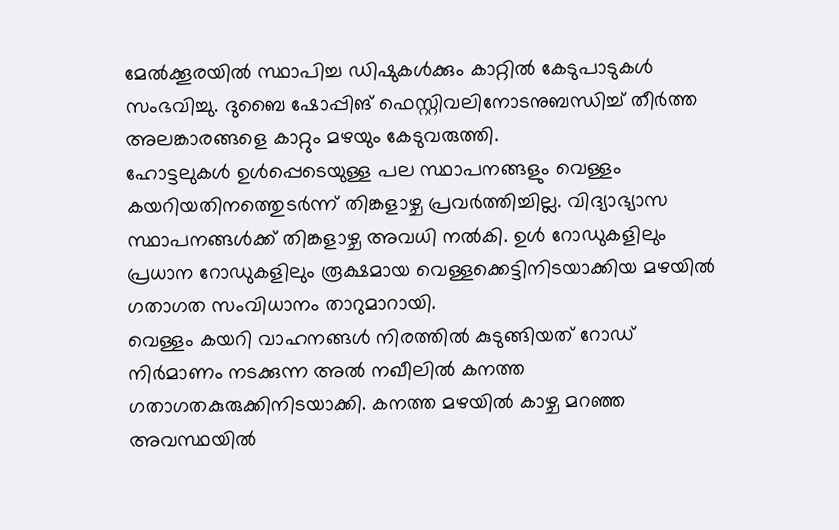മേല്‍ക്കൂരയില്‍ സ്ഥാപിച്ച ഡിഷുകള്‍ക്കും കാറ്റില്‍ കേടുപാടുകള്‍ സംഭവിച്ചു. ദുബൈ ഷോപ്പിങ് ഫെസ്റ്റിവലിനോടനുബന്ധിച്ച് തീര്‍ത്ത അലങ്കാരങ്ങളെ കാറ്റും മഴയും കേടുവരുത്തി.
ഹോട്ടലുകള്‍ ഉള്‍പ്പെടെയുള്ള പല സ്ഥാപനങ്ങളും വെള്ളം കയറിയതിനത്തെുടര്‍ന്ന് തിങ്കളാഴ്ച പ്രവര്‍ത്തിച്ചില്ല. വിദ്യാഭ്യാസ സ്ഥാപനങ്ങള്‍ക്ക് തിങ്കളാഴ്ച അവധി നല്‍കി. ഉള്‍ റോഡുകളിലും പ്രധാന റോഡുകളിലും രൂക്ഷമായ വെള്ളക്കെട്ടിനിടയാക്കിയ മഴയില്‍ ഗതാഗത സംവിധാനം താറുമാറായി.
വെള്ളം കയറി വാഹനങ്ങള്‍ നിരത്തില്‍ കുടുങ്ങിയത് റോഡ് നിര്‍മാണം നടക്കുന്ന അല്‍ നഖീലില്‍ കനത്ത ഗതാഗതകുരുക്കിനിടയാക്കി. കനത്ത മഴയില്‍ കാഴ്ച മറഞ്ഞ അവസ്ഥയില്‍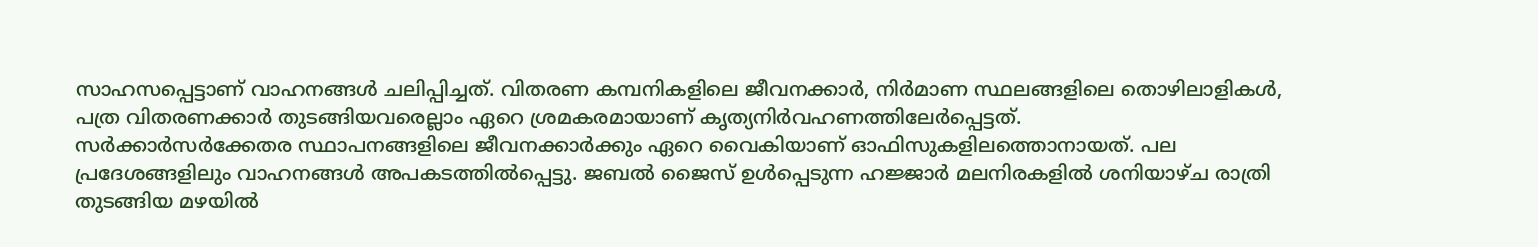സാഹസപ്പെട്ടാണ് വാഹനങ്ങള്‍ ചലിപ്പിച്ചത്. വിതരണ കമ്പനികളിലെ ജീവനക്കാര്‍, നിര്‍മാണ സ്ഥലങ്ങളിലെ തൊഴിലാളികള്‍, പത്ര വിതരണക്കാര്‍ തുടങ്ങിയവരെല്ലാം ഏറെ ശ്രമകരമായാണ് കൃത്യനിര്‍വഹണത്തിലേര്‍പ്പെട്ടത്.
സര്‍ക്കാര്‍സര്‍ക്കേതര സ്ഥാപനങ്ങളിലെ ജീവനക്കാര്‍ക്കും ഏറെ വൈകിയാണ് ഓഫിസുകളിലത്തൊനായത്. പല പ്രദേശങ്ങളിലും വാഹനങ്ങള്‍ അപകടത്തില്‍പ്പെട്ടു. ജബല്‍ ജൈസ് ഉള്‍പ്പെടുന്ന ഹജ്ജാര്‍ മലനിരകളില്‍ ശനിയാഴ്ച രാത്രി തുടങ്ങിയ മഴയില്‍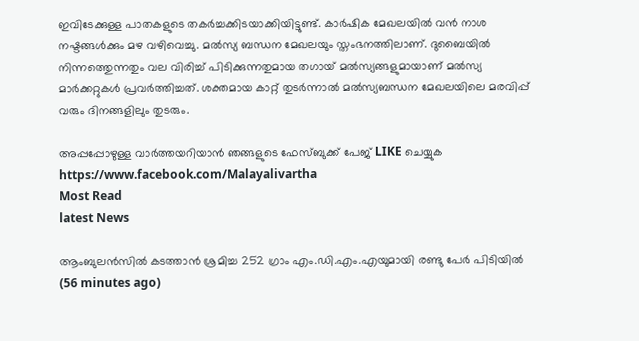ഇവിടേക്കുള്ള പാതകളുടെ തകര്‍ച്ചക്കിടയാക്കിയിട്ടുണ്ട്. കാര്‍ഷിക മേഖലയില്‍ വന്‍ നാശ നഷ്ടങ്ങള്‍ക്കും മഴ വഴിവെച്ചു. മല്‍സ്യ ബന്ധന മേഖലയും സ്തംഭനത്തിലാണ്. ദുബൈയില്‍ നിന്നത്തെുന്നതും വല വിരിച്ച് പിടിക്കുന്നതുമായ തഗായ് മല്‍സ്യങ്ങളുമായാണ് മല്‍സ്യ മാര്‍ക്കറ്റുകള്‍ പ്രവര്‍ത്തിച്ചത്. ശക്തമായ കാറ്റ് തുടര്‍ന്നാല്‍ മല്‍സ്യബന്ധന മേഖലയിലെ മരവിപ്പ് വരും ദിനങ്ങളിലും തുടരും.

അപ്പപ്പോഴുള്ള വാര്‍ത്തയറിയാന്‍ ഞങ്ങളുടെ ഫേസ്‌ബുക്ക്‌ പേജ് LIKE ചെയ്യുക
https://www.facebook.com/Malayalivartha
Most Read
latest News

ആംബുലന്‍സില്‍ കടത്താന്‍ ശ്രമിച്ച 252 ഗ്രാം എം.ഡി.എം.എയുമായി രണ്ടു പേര്‍ പിടിയില്‍  (56 minutes ago)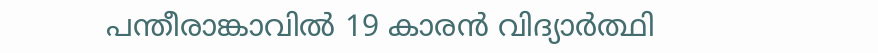പന്തീരാങ്കാവില്‍ 19 കാരന്‍ വിദ്യാര്‍ത്ഥി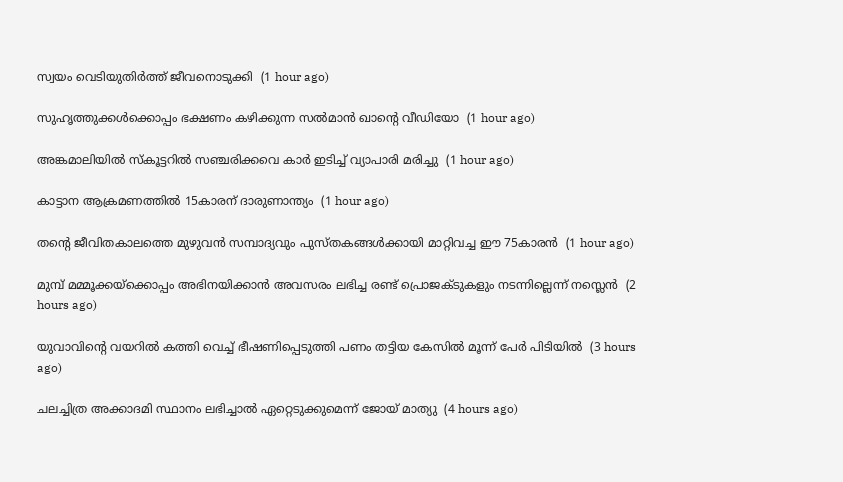സ്വയം വെടിയുതിര്‍ത്ത് ജീവനൊടുക്കി  (1 hour ago)

സുഹൃത്തുക്കള്‍ക്കൊപ്പം ഭക്ഷണം കഴിക്കുന്ന സല്‍മാന്‍ ഖാന്റെ വീഡിയോ  (1 hour ago)

അങ്കമാലിയില്‍ സ്‌കൂട്ടറില്‍ സഞ്ചരിക്കവെ കാര്‍ ഇടിച്ച് വ്യാപാരി മരിച്ചു  (1 hour ago)

കാട്ടാന ആക്രമണത്തില്‍ 15കാരന് ദാരുണാന്ത്യം  (1 hour ago)

തന്റെ ജീവിതകാലത്തെ മുഴുവന്‍ സമ്പാദ്യവും പുസ്തകങ്ങള്‍ക്കായി മാറ്റിവച്ച ഈ 75കാരന്‍  (1 hour ago)

മുമ്പ് മമ്മൂക്കയ്‌ക്കൊപ്പം അഭിനയിക്കാന്‍ അവസരം ലഭിച്ച രണ്ട് പ്രൊജക്ടുകളും നടന്നില്ലെന്ന് നസ്ലെന്‍  (2 hours ago)

യുവാവിന്റെ വയറില്‍ കത്തി വെച്ച് ഭീഷണിപ്പെടുത്തി പണം തട്ടിയ കേസില്‍ മൂന്ന് പേര്‍ പിടിയില്‍  (3 hours ago)

ചലച്ചിത്ര അക്കാദമി സ്ഥാനം ലഭിച്ചാല്‍ ഏറ്റെടുക്കുമെന്ന് ജോയ് മാത്യു  (4 hours ago)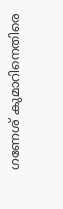ഗണേശ് കുമാറിനെതിരെ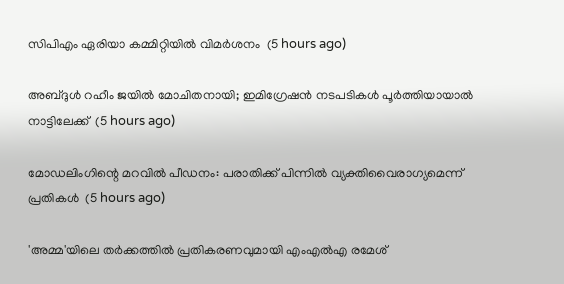സിപിഎം ഏരിയാ കമ്മിറ്റിയില്‍ വിമര്‍ശനം  (5 hours ago)

അബ്ദുള്‍ റഹീം ജയില്‍ മോചിതനായി; ഇമിഗ്രേഷന്‍ നടപടികള്‍ പൂര്‍ത്തിയായാല്‍ നാട്ടിലേക്ക്  (5 hours ago)

മോഡലിംഗിന്റെ മറവില്‍ പീഡനം: പരാതിക്ക് പിന്നില്‍ വ്യക്തിവൈരാഗ്യമെന്ന് പ്രതികള്‍  (5 hours ago)

'അമ്മ'യിലെ തര്‍ക്കത്തില്‍ പ്രതികരണവുമായി എംഎല്‍എ രമേശ്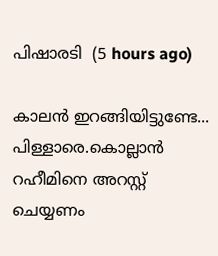പിഷാരടി  (5 hours ago)

കാലൻ ഇറങ്ങിയിട്ടുണ്ടേ... പിള്ളാരെ.കൊല്ലാൻ റഹീമിനെ അറസ്റ്റ് ചെയ്യണം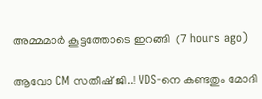അമ്മമാർ കൂട്ടത്തോടെ ഇറങ്ങി  (7 hours ago)

ആവോ CM സതീഷ്‌ ജി..! VDS-നെ കണ്ടതും മോദി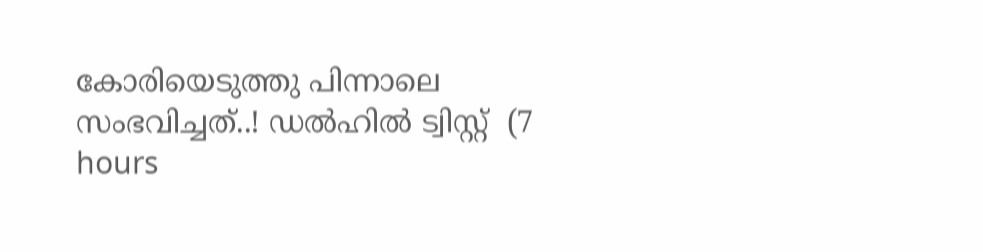കോരിയെടുത്തു പിന്നാലെ സംഭവിച്ചത്..! ഡൽഹിൽ ട്വിസ്റ്റ്  (7 hours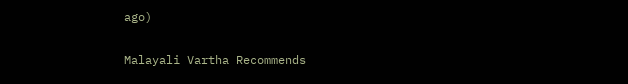ago)

Malayali Vartha Recommends